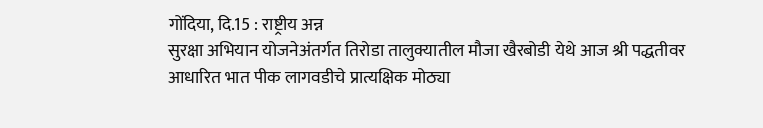गोंदिया, दि.15 : राष्ट्रीय अन्न
सुरक्षा अभियान योजनेअंतर्गत तिरोडा तालुक्यातील मौजा खैरबोडी येथे आज श्री पद्धतीवर
आधारित भात पीक लागवडीचे प्रात्यक्षिक मोठ्या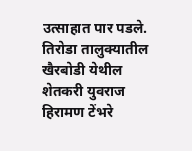उत्साहात पार पडले.
तिरोडा तालुक्यातील खैरबोडी येथील
शेतकरी युवराज हिरामण टेंभरे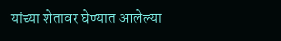यांच्या शेतावर घेण्यात आलेल्या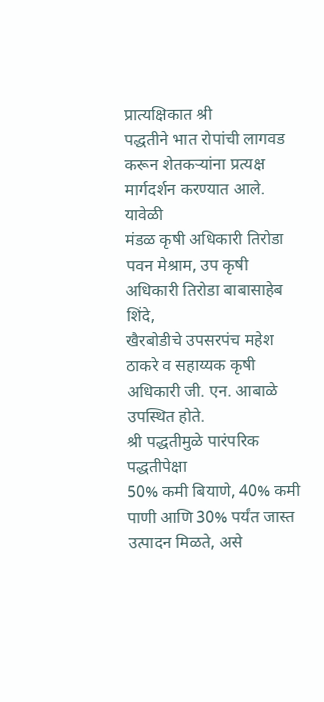प्रात्यक्षिकात श्री
पद्धतीने भात रोपांची लागवड करून शेतकऱ्यांना प्रत्यक्ष मार्गदर्शन करण्यात आले. यावेळी
मंडळ कृषी अधिकारी तिरोडा पवन मेश्राम, उप कृषी अधिकारी तिरोडा बाबासाहेब शिंदे,
खैरबोडीचे उपसरपंच महेश ठाकरे व सहाय्यक कृषी अधिकारी जी. एन. आबाळे उपस्थित होते.
श्री पद्धतीमुळे पारंपरिक पद्धतीपेक्षा
50% कमी बियाणे, 40% कमी पाणी आणि 30% पर्यंत जास्त उत्पादन मिळते, असे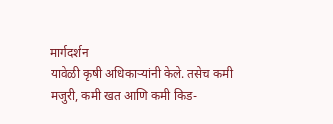मार्गदर्शन
यावेळी कृषी अधिकाऱ्यांनी केले. तसेच कमी मजुरी, कमी खत आणि कमी किड-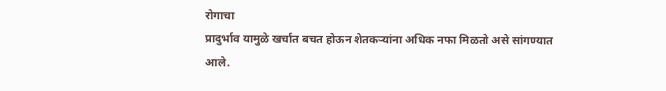रोगाचा
प्रादुर्भाव यामुळे खर्चात बचत होऊन शेतकऱ्यांना अधिक नफा मिळतो असे सांगण्यात
आले.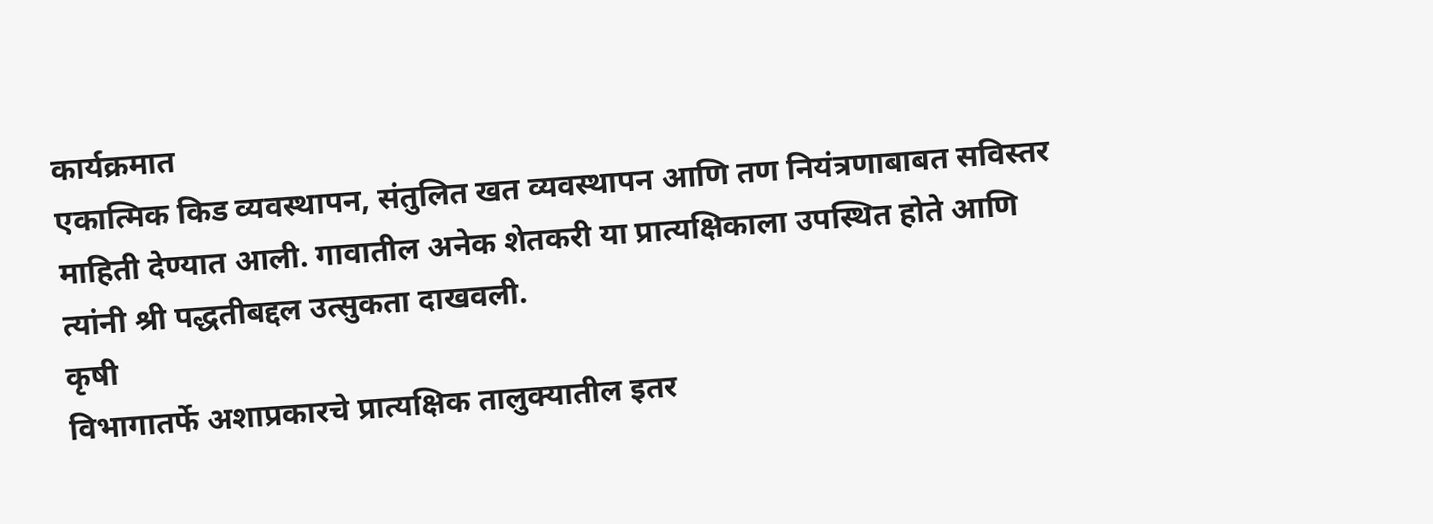कार्यक्रमात
एकात्मिक किड व्यवस्थापन, संतुलित खत व्यवस्थापन आणि तण नियंत्रणाबाबत सविस्तर
माहिती देण्यात आली. गावातील अनेक शेतकरी या प्रात्यक्षिकाला उपस्थित होते आणि
त्यांनी श्री पद्धतीबद्दल उत्सुकता दाखवली.
कृषी
विभागातर्फे अशाप्रकारचे प्रात्यक्षिक तालुक्यातील इतर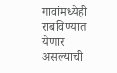गावांमध्येही राबविण्यात येणार
असल्याची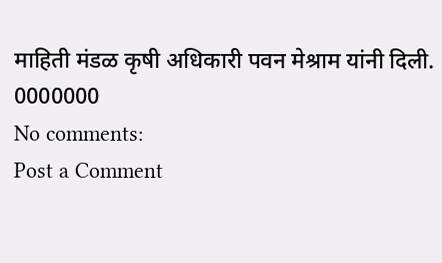माहिती मंडळ कृषी अधिकारी पवन मेश्राम यांनी दिली.
0000000
No comments:
Post a Comment